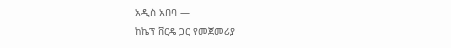አዲስ አበባ —
ከኬፕ ቨርዴ ጋር የመጀመሪያ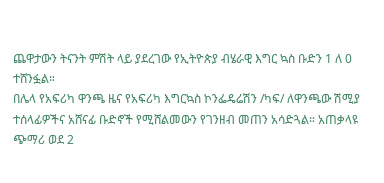ጨዋታውን ትናንት ምሽት ላይ ያደረገው የኢትዮጵያ ብሄራዊ እግር ኳስ ቡድን 1 ለ 0 ተሸንፏል።
በሌላ የአፍሪካ ዋንጫ ዜና የአፍሪካ እግርኳስ ኮንፌዴሬሽን /ካፍ/ ለዋንጫው ሽሚያ ተሰላፊዎችና አሸናፊ ቡድኖች የሚሸልመውን የገንዘብ መጠን አሳድጓል። አጠቃላዩ ጭማሪ ወደ 2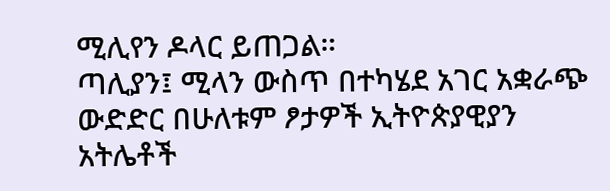ሚሊየን ዶላር ይጠጋል።
ጣሊያን፤ ሚላን ውስጥ በተካሄደ አገር አቋራጭ ውድድር በሁለቱም ፆታዎች ኢትዮጵያዊያን አትሌቶች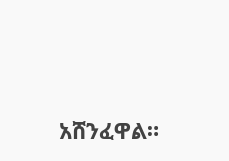አሸንፈዋል።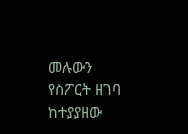መሉውን የስፖርት ዘገባ ከተያያዘው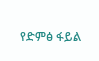የድምፅ ፋይል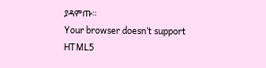ያዳምጡ።
Your browser doesn’t support HTML5